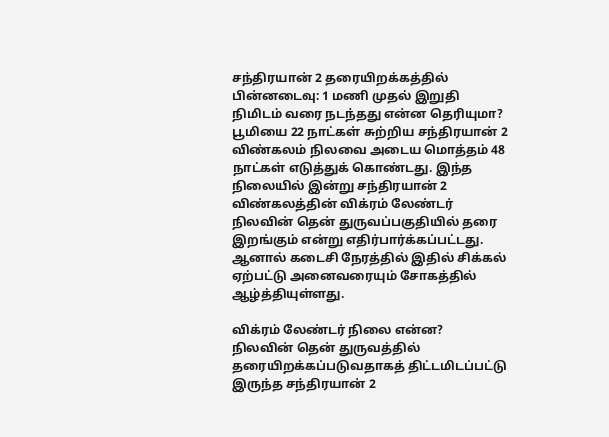சந்திரயான் 2 தரையிறக்கத்தில் பின்னடைவு: 1 மணி முதல் இறுதி நிமிடம் வரை நடந்தது என்ன தெரியுமா?
பூமியை 22 நாட்கள் சுற்றிய சந்திரயான் 2 விண்கலம் நிலவை அடைய மொத்தம் 48 நாட்கள் எடுத்துக் கொண்டது. இந்த நிலையில் இன்று சந்திரயான் 2 விண்கலத்தின் விக்ரம் லேண்டர் நிலவின் தென் துருவப்பகுதியில் தரை இறங்கும் என்று எதிர்பார்க்கப்பட்டது. ஆனால் கடைசி நேரத்தில் இதில் சிக்கல் ஏற்பட்டு அனைவரையும் சோகத்தில் ஆழ்த்தியுள்ளது.

விக்ரம் லேண்டர் நிலை என்ன?
நிலவின் தென் துருவத்தில் தரையிறக்கப்படுவதாகத் திட்டமிடப்பட்டு இருந்த சந்திரயான் 2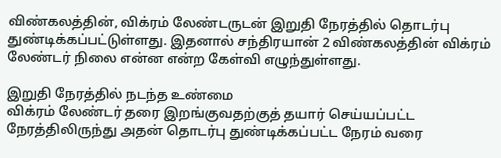விண்கலத்தின், விக்ரம் லேண்டருடன் இறுதி நேரத்தில் தொடர்பு துண்டிக்கப்பட்டுள்ளது. இதனால் சந்திரயான் 2 விண்கலத்தின் விக்ரம் லேண்டர் நிலை என்ன என்ற கேள்வி எழுந்துள்ளது.

இறுதி நேரத்தில் நடந்த உண்மை
விக்ரம் லேண்டர் தரை இறங்குவதற்குத் தயார் செய்யப்பட்ட நேரத்திலிருந்து அதன் தொடர்பு துண்டிக்கப்பட்ட நேரம் வரை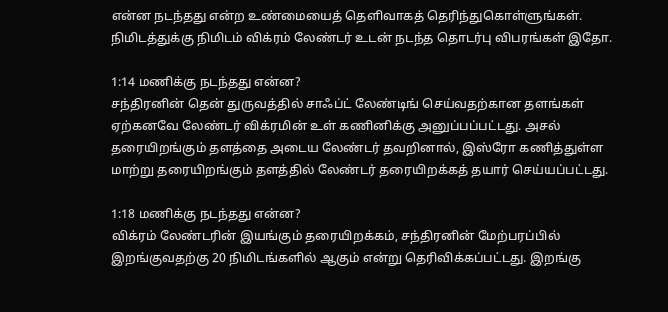என்ன நடந்தது என்ற உண்மையைத் தெளிவாகத் தெரிந்துகொள்ளுங்கள். நிமிடத்துக்கு நிமிடம் விக்ரம் லேண்டர் உடன் நடந்த தொடர்பு விபரங்கள் இதோ.

1:14 மணிக்கு நடந்தது என்ன?
சந்திரனின் தென் துருவத்தில் சாஃப்ட் லேண்டிங் செய்வதற்கான தளங்கள் ஏற்கனவே லேண்டர் விக்ரமின் உள் கணினிக்கு அனுப்பப்பட்டது. அசல் தரையிறங்கும் தளத்தை அடைய லேண்டர் தவறினால், இஸ்ரோ கணித்துள்ள மாற்று தரையிறங்கும் தளத்தில் லேண்டர் தரையிறக்கத் தயார் செய்யப்பட்டது.

1:18 மணிக்கு நடந்தது என்ன?
விக்ரம் லேண்டரின் இயங்கும் தரையிறக்கம், சந்திரனின் மேற்பரப்பில் இறங்குவதற்கு 20 நிமிடங்களில் ஆகும் என்று தெரிவிக்கப்பட்டது. இறங்கு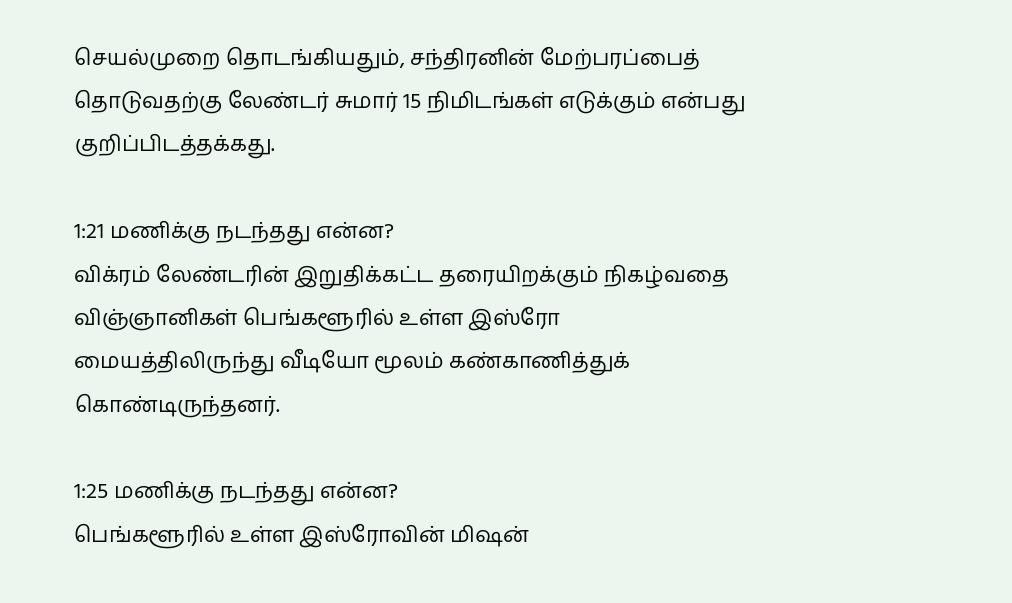செயல்முறை தொடங்கியதும், சந்திரனின் மேற்பரப்பைத் தொடுவதற்கு லேண்டர் சுமார் 15 நிமிடங்கள் எடுக்கும் என்பது குறிப்பிடத்தக்கது.

1:21 மணிக்கு நடந்தது என்ன?
விக்ரம் லேண்டரின் இறுதிக்கட்ட தரையிறக்கும் நிகழ்வதை விஞ்ஞானிகள் பெங்களூரில் உள்ள இஸ்ரோ மையத்திலிருந்து வீடியோ மூலம் கண்காணித்துக் கொண்டிருந்தனர்.

1:25 மணிக்கு நடந்தது என்ன?
பெங்களூரில் உள்ள இஸ்ரோவின் மிஷன்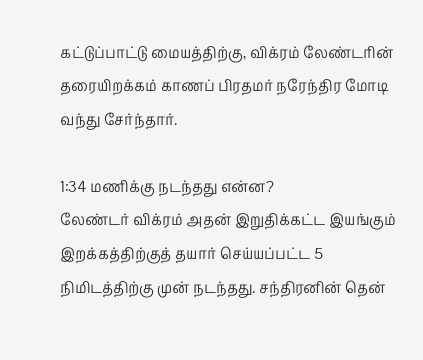கட்டுப்பாட்டு மையத்திற்கு, விக்ரம் லேண்டரின் தரையிறக்கம் காணப் பிரதமர் நரேந்திர மோடி வந்து சேர்ந்தார்.

1:34 மணிக்கு நடந்தது என்ன?
லேண்டர் விக்ரம் அதன் இறுதிக்கட்ட இயங்கும் இறக்கத்திற்குத் தயார் செய்யப்பட்ட 5 நிமிடத்திற்கு முன் நடந்தது. சந்திரனின் தென்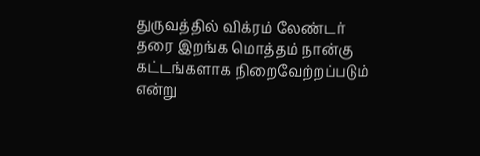துருவத்தில் விக்ரம் லேண்டர் தரை இறங்க மொத்தம் நான்கு கட்டங்களாக நிறைவேற்றப்படும் என்று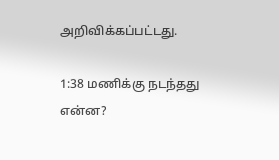அறிவிக்கப்பட்டது.

1:38 மணிக்கு நடந்தது என்ன?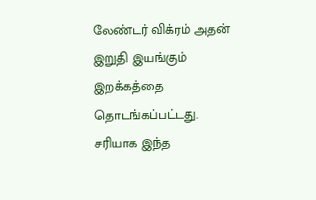லேண்டர் விக்ரம் அதன் இறுதி இயங்கும் இறக்கத்தை தொடங்கப்பட்டது. சரியாக இந்த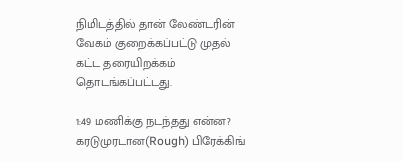நிமிடத்தில் தான் லேண்டரின் வேகம் குறைக்கப்பட்டு முதல் கட்ட தரையிறக்கம் தொடங்கப்பட்டது.

1:49 மணிக்கு நடந்தது என்ன?
கரடுமுரடான(Rough) பிரேக்கிங்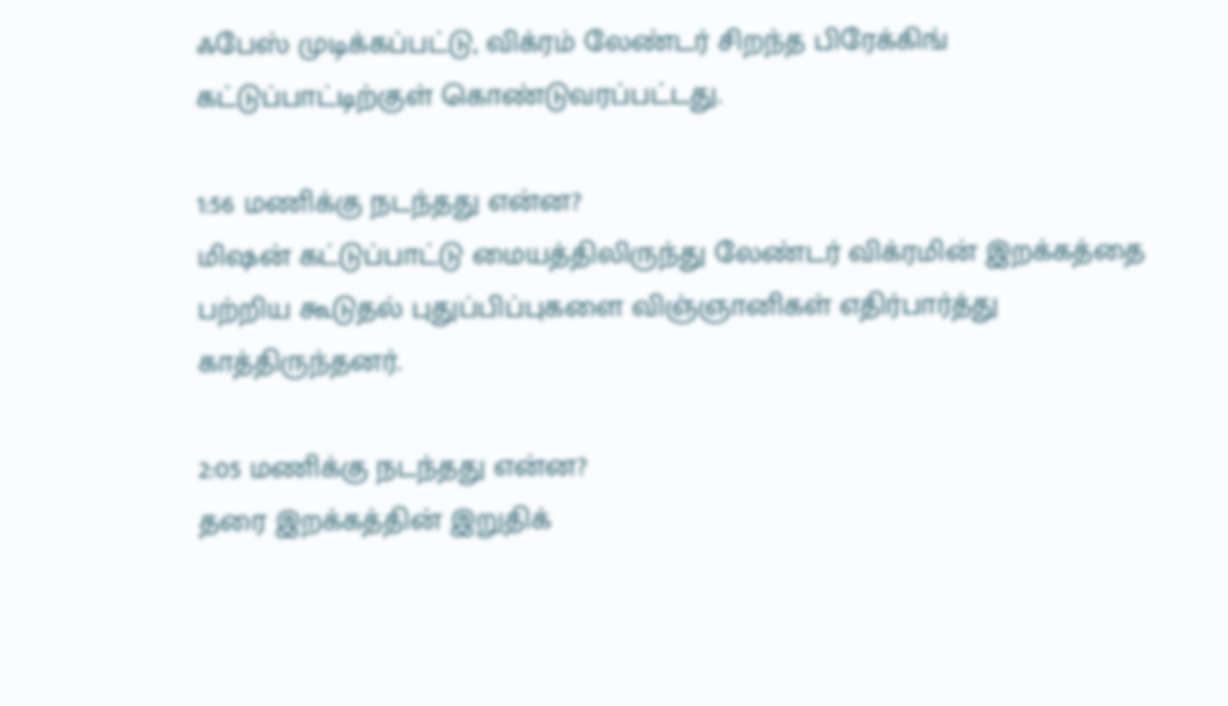ஃபேஸ் முடிக்கப்பட்டு, விக்ரம் லேண்டர் சிறந்த பிரேக்கிங் கட்டுப்பாட்டிற்குள் கொண்டுவரப்பட்டது.

1:56 மணிக்கு நடந்தது என்ன?
மிஷன் கட்டுப்பாட்டு மையத்திலிருந்து லேண்டர் விக்ரமின் இறக்கத்தை பற்றிய கூடுதல் புதுப்பிப்புகளை விஞ்ஞானிகள் எதிர்பார்த்து காத்திருந்தனர்.

2:05 மணிக்கு நடந்தது என்ன?
தரை இறக்கத்தின் இறுதிக்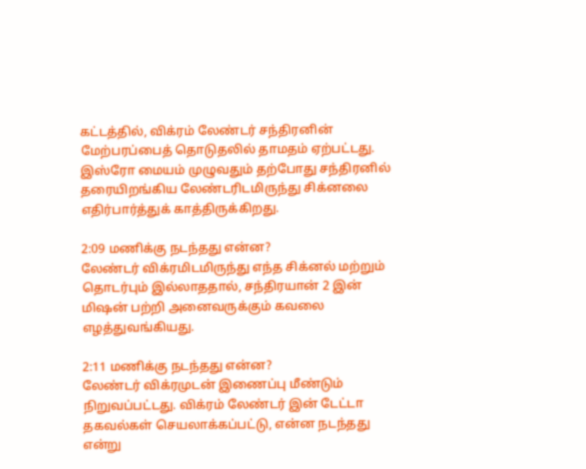கட்டத்தில், விக்ரம் லேண்டர் சந்திரனின் மேற்பரப்பைத் தொடுதலில் தாமதம் ஏற்பட்டது. இஸ்ரோ மையம் முழுவதும் தற்போது சந்திரனில் தரையிறங்கிய லேண்டரிடமிருந்து சிக்னலை எதிர்பார்த்துக் காத்திருக்கிறது.

2:09 மணிக்கு நடந்தது என்ன?
லேண்டர் விக்ரமிடமிருந்து எந்த சிக்னல் மற்றும் தொடர்பும் இல்லாததால், சந்திரயான் 2 இன் மிஷன் பற்றி அனைவருக்கும் கவலை எழத்துவங்கியது.

2:11 மணிக்கு நடந்தது என்ன?
லேண்டர் விக்ரமுடன் இணைப்பு மீண்டும் நிறுவப்பட்டது. விக்ரம் லேண்டர் இன் டேட்டா தகவல்கள் செயலாக்கப்பட்டு, என்ன நடந்தது என்று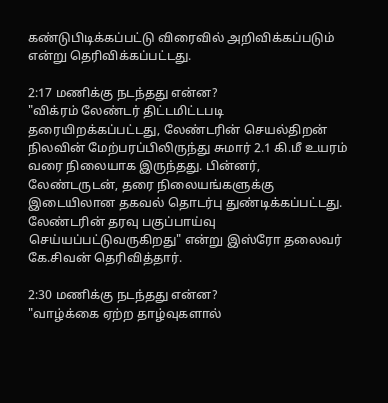கண்டுபிடிக்கப்பட்டு விரைவில் அறிவிக்கப்படும் என்று தெரிவிக்கப்பட்டது.

2:17 மணிக்கு நடந்தது என்ன?
"விக்ரம் லேண்டர் திட்டமிட்டபடி தரையிறக்கப்பட்டது, லேண்டரின் செயல்திறன் நிலவின் மேற்பரப்பிலிருந்து சுமார் 2.1 கி.மீ உயரம் வரை நிலையாக இருந்தது. பின்னர், லேண்டருடன், தரை நிலையங்களுக்கு இடையிலான தகவல் தொடர்பு துண்டிக்கப்பட்டது. லேண்டரின் தரவு பகுப்பாய்வு செய்யப்பட்டுவருகிறது" என்று இஸ்ரோ தலைவர் கே.சிவன் தெரிவித்தார்.

2:30 மணிக்கு நடந்தது என்ன?
"வாழ்க்கை ஏற்ற தாழ்வுகளால்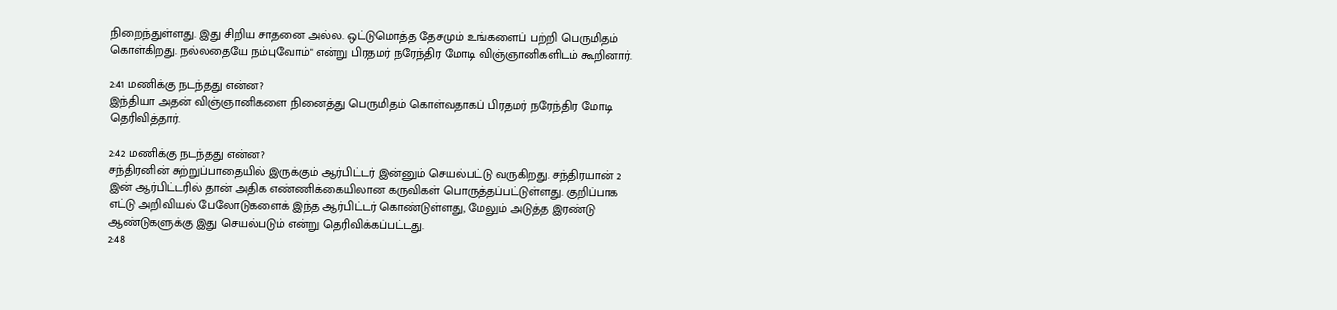நிறைந்துள்ளது. இது சிறிய சாதனை அல்ல. ஒட்டுமொத்த தேசமும் உங்களைப் பற்றி பெருமிதம் கொள்கிறது. நல்லதையே நம்புவோம்" என்று பிரதமர் நரேந்திர மோடி விஞ்ஞானிகளிடம் கூறினார்.

2:41 மணிக்கு நடந்தது என்ன?
இந்தியா அதன் விஞ்ஞானிகளை நினைத்து பெருமிதம் கொள்வதாகப் பிரதமர் நரேந்திர மோடி தெரிவித்தார்.

2:42 மணிக்கு நடந்தது என்ன?
சந்திரனின் சுற்றுப்பாதையில் இருக்கும் ஆர்பிட்டர் இன்னும் செயல்பட்டு வருகிறது. சந்திரயான் 2 இன் ஆர்பிட்டரில் தான் அதிக எண்ணிக்கையிலான கருவிகள் பொருத்தப்பட்டுள்ளது. குறிப்பாக எட்டு அறிவியல் பேலோடுகளைக் இந்த ஆர்பிட்டர் கொண்டுள்ளது, மேலும் அடுத்த இரண்டு ஆண்டுகளுக்கு இது செயல்படும் என்று தெரிவிக்கப்பட்டது.
2:48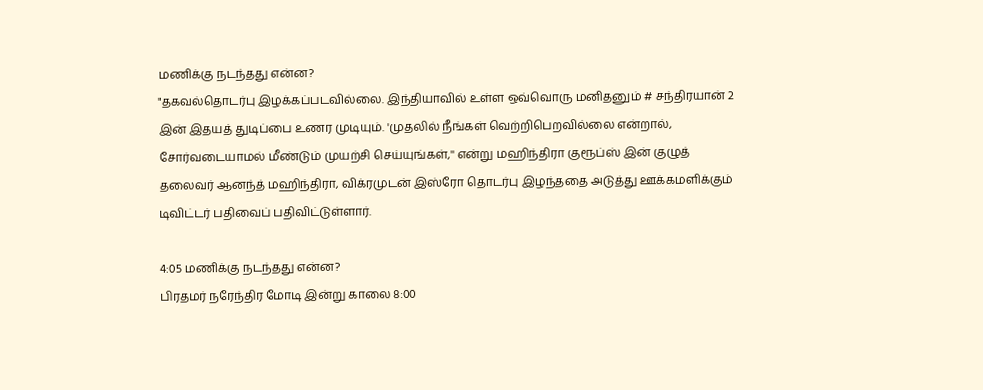மணிக்கு நடந்தது என்ன?
"தகவல்தொடர்பு இழக்கப்படவில்லை. இந்தியாவில் உள்ள ஒவ்வொரு மனிதனும் # சந்திரயான் 2 இன் இதயத் துடிப்பை உணர முடியும். 'முதலில் நீங்கள் வெற்றிபெறவில்லை என்றால், சோர்வடையாமல் மீண்டும் முயற்சி செய்யுங்கள்,'' என்று மஹிந்திரா குரூப்ஸ் இன் குழுத் தலைவர் ஆனந்த் மஹிந்திரா, விக்ரமுடன் இஸ்ரோ தொடர்பு இழந்ததை அடுத்து ஊக்கமளிக்கும் டிவிட்டர் பதிவைப் பதிவிட்டுள்ளார்.

4:05 மணிக்கு நடந்தது என்ன?
பிரதமர் நரேந்திர மோடி இன்று காலை 8:00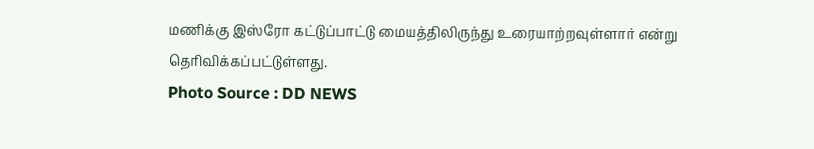மணிக்கு இஸ்ரோ கட்டுப்பாட்டு மையத்திலிருந்து உரையாற்றவுள்ளார் என்று தெரிவிக்கப்பட்டுள்ளது.
Photo Source : DD NEWS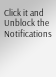Click it and Unblock the Notifications